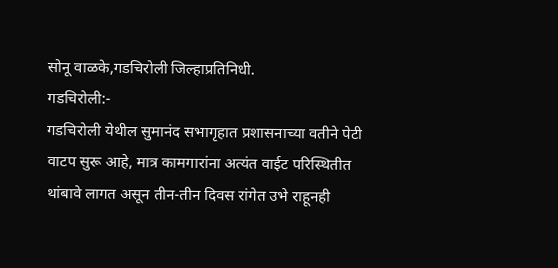सोनू वाळके,गडचिरोली जिल्हाप्रतिनिधी.
गडचिरोली:-
गडचिरोली येथील सुमानंद सभागृहात प्रशासनाच्या वतीने पेटी वाटप सुरू आहे, मात्र कामगारांना अत्यंत वाईट परिस्थितीत थांबावे लागत असून तीन-तीन दिवस रांगेत उभे राहूनही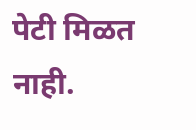पेटी मिळत नाही.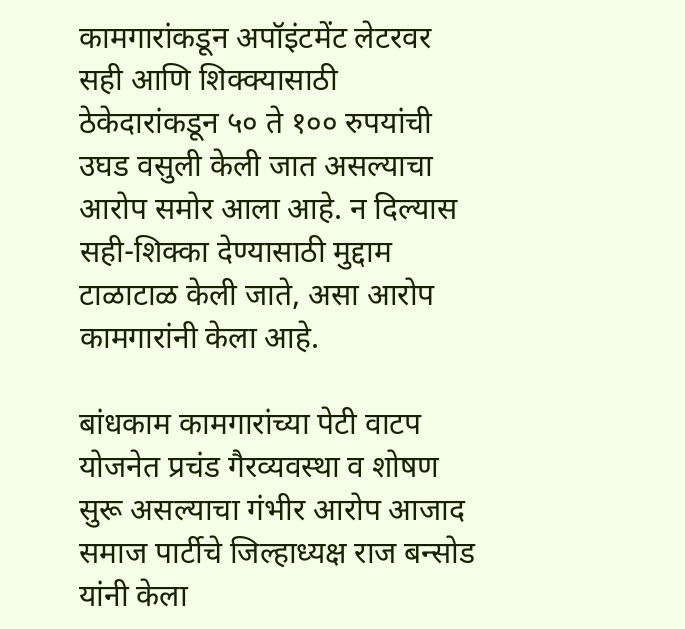कामगारांकडून अपॉइंटमेंट लेटरवर सही आणि शिक्क्यासाठी ठेकेदारांकडून ५० ते १०० रुपयांची उघड वसुली केली जात असल्याचा आरोप समोर आला आहे. न दिल्यास सही-शिक्का देण्यासाठी मुद्दाम टाळाटाळ केली जाते, असा आरोप कामगारांनी केला आहे.

बांधकाम कामगारांच्या पेटी वाटप योजनेत प्रचंड गैरव्यवस्था व शोषण सुरू असल्याचा गंभीर आरोप आजाद समाज पार्टीचे जिल्हाध्यक्ष राज बन्सोड यांनी केला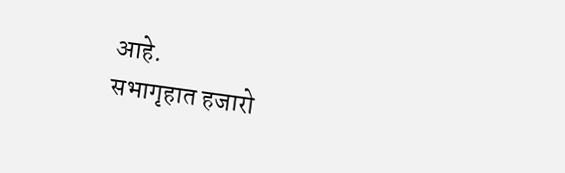आहे.
सभागृहात हजारो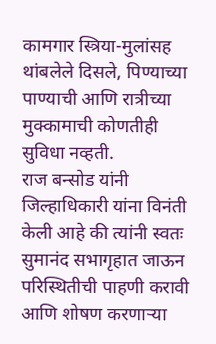कामगार स्त्रिया-मुलांसह थांबलेले दिसले, पिण्याच्या पाण्याची आणि रात्रीच्या मुक्कामाची कोणतीही सुविधा नव्हती.
राज बन्सोड यांनी जिल्हाधिकारी यांना विनंती केली आहे की त्यांनी स्वतः सुमानंद सभागृहात जाऊन परिस्थितीची पाहणी करावी आणि शोषण करणाऱ्या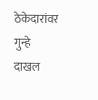ठेकेदारांवर गुन्हे दाखल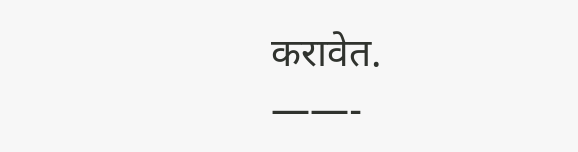करावेत.
——-